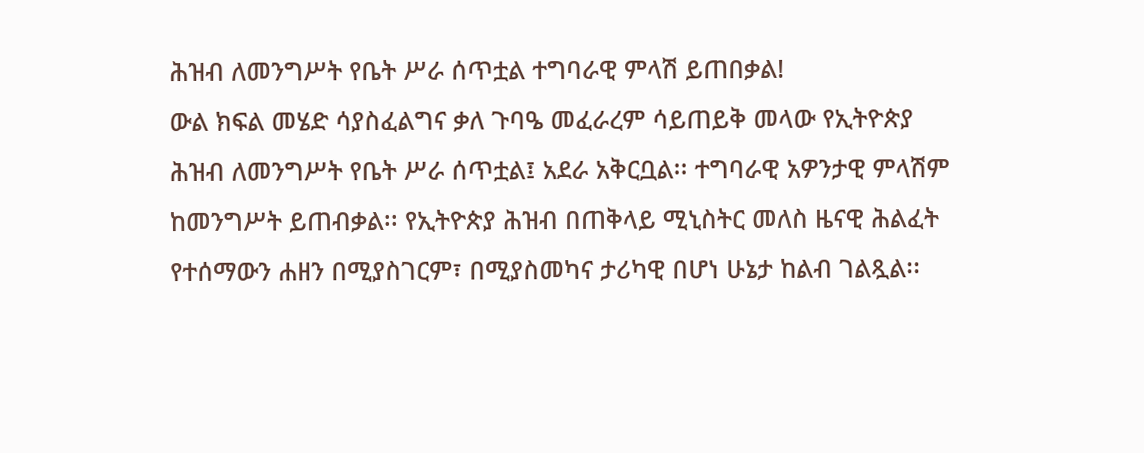ሕዝብ ለመንግሥት የቤት ሥራ ሰጥቷል ተግባራዊ ምላሽ ይጠበቃል!
ውል ክፍል መሄድ ሳያስፈልግና ቃለ ጉባዔ መፈራረም ሳይጠይቅ መላው የኢትዮጵያ ሕዝብ ለመንግሥት የቤት ሥራ ሰጥቷል፤ አደራ አቅርቧል፡፡ ተግባራዊ አዎንታዊ ምላሽም ከመንግሥት ይጠብቃል፡፡ የኢትዮጵያ ሕዝብ በጠቅላይ ሚኒስትር መለስ ዜናዊ ሕልፈት የተሰማውን ሐዘን በሚያስገርም፣ በሚያስመካና ታሪካዊ በሆነ ሁኔታ ከልብ ገልጿል፡፡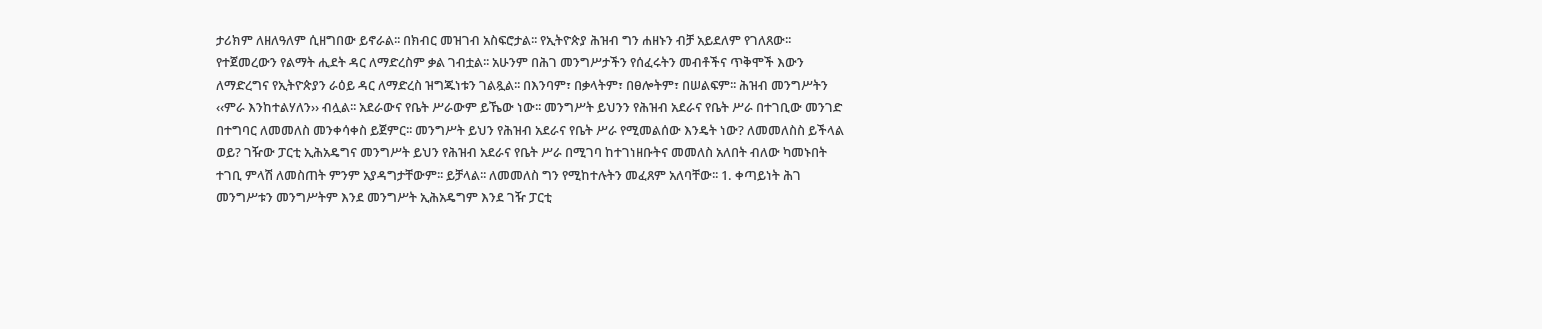ታሪክም ለዘለዓለም ሲዘግበው ይኖራል፡፡ በክብር መዝገብ አስፍሮታል፡፡ የኢትዮጵያ ሕዝብ ግን ሐዘኑን ብቻ አይደለም የገለጸው፡፡ የተጀመረውን የልማት ሒደት ዳር ለማድረስም ቃል ገብቷል፡፡ አሁንም በሕገ መንግሥታችን የሰፈሩትን መብቶችና ጥቅሞች እውን ለማድረግና የኢትዮጵያን ራዕይ ዳር ለማድረስ ዝግጁነቱን ገልጿል፡፡ በእንባም፣ በቃላትም፣ በፀሎትም፣ በሠልፍም፡፡ ሕዝብ መንግሥትን ‹‹ምራ እንከተልሃለን›› ብሏል፡፡ አደራውና የቤት ሥራውም ይኼው ነው፡፡ መንግሥት ይህንን የሕዝብ አደራና የቤት ሥራ በተገቢው መንገድ በተግባር ለመመለስ መንቀሳቀስ ይጀምር፡፡ መንግሥት ይህን የሕዝብ አደራና የቤት ሥራ የሚመልሰው እንዴት ነው? ለመመለስስ ይችላል ወይ? ገዥው ፓርቲ ኢሕአዴግና መንግሥት ይህን የሕዝብ አደራና የቤት ሥራ በሚገባ ከተገነዘቡትና መመለስ አለበት ብለው ካመኑበት ተገቢ ምላሽ ለመስጠት ምንም አያዳግታቸውም፡፡ ይቻላል፡፡ ለመመለስ ግን የሚከተሉትን መፈጸም አለባቸው፡፡ 1. ቀጣይነት ሕገ መንግሥቱን መንግሥትም እንደ መንግሥት ኢሕአዴግም እንደ ገዥ ፓርቲ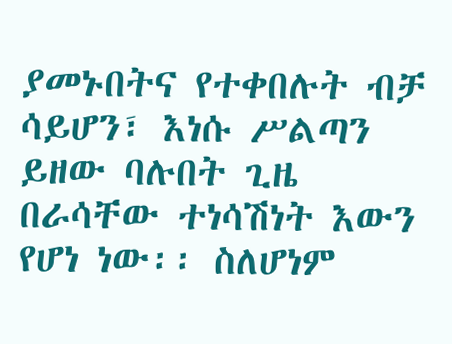ያመኑበትና የተቀበሉት ብቻ ሳይሆን፣ እነሱ ሥልጣን ይዘው ባሉበት ጊዜ በራሳቸው ተነሳሽነት እውን የሆነ ነው፡፡ ስለሆነም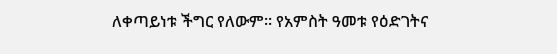ለቀጣይነቱ ችግር የለውም፡፡ የአምስት ዓመቱ የዕድገትና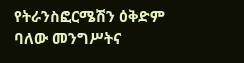የትራንስፎርሜሽን ዕቅድም ባለው መንግሥትና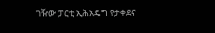ገዥው ፓርቲ ኢሕአዴግ የታቀደና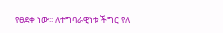የፀደቀ ነው፡፡ ለተግባራዊነቱ ችግር የለ